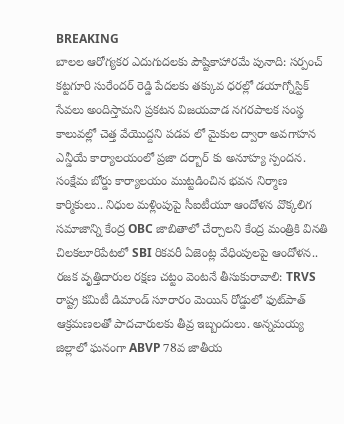BREAKING
బాలల ఆరోగ్యకర ఎదుగుదలకు పౌష్టికాహారమే పునాది: సర్పంచ్ కట్టగూరి సురేందర్ రెడ్డి పేదలకు తక్కువ ధరల్లో డయాగ్నోస్టిక్ సేవలు అందిస్తామని ప్రకటన విజయవాడ నగరపాలక సంస్థ కాలువల్లో చెత్త వేయొద్దని పడవ లో మైకుల ద్వారా అవగాహన ఎన్డీయే కార్యాలయంలో ప్రజా దర్బార్ కు అనూహ్య స్పందన. సంక్షేమ బోర్డు కార్యాలయం ముట్టడించిన భవన నిర్మాణ కార్మికులు.. నిధుల మళ్లింపుపై సీఐటీయూ ఆందోళన వొక్కలిగ సమాజాన్ని కేంద్ర OBC జాబితాలో చేర్చాలని కేంద్ర మంత్రికి వినతి చిలకలూరిపేటలో SBI రికవరీ ఏజెంట్ల వేధింపులపై ఆందోళన.. రజక వృత్తిదారుల రక్షణ చట్టం వెంటనే తీసుకురావాలి: TRVS రాష్ట్ర కమిటీ డిమాండ్ సూరారం మెయిన్ రోడ్డులో ఫుట్‌పాత్ ఆక్రమణలతో పాదచారులకు తీవ్ర ఇబ్బందులు. అన్నమయ్య జిల్లాలో ఘనంగా ABVP 78వ జాతీయ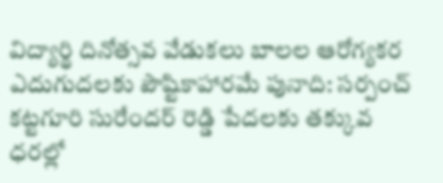విద్యార్థి దినోత్సవ వేడుకలు బాలల ఆరోగ్యకర ఎదుగుదలకు పౌష్టికాహారమే పునాది: సర్పంచ్ కట్టగూరి సురేందర్ రెడ్డి పేదలకు తక్కువ ధరల్లో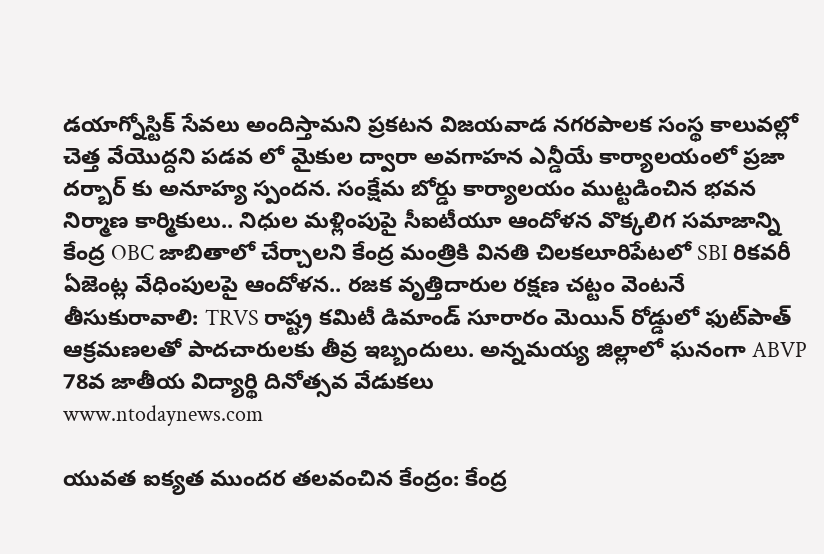డయాగ్నోస్టిక్ సేవలు అందిస్తామని ప్రకటన విజయవాడ నగరపాలక సంస్థ కాలువల్లో చెత్త వేయొద్దని పడవ లో మైకుల ద్వారా అవగాహన ఎన్డీయే కార్యాలయంలో ప్రజా దర్బార్ కు అనూహ్య స్పందన. సంక్షేమ బోర్డు కార్యాలయం ముట్టడించిన భవన నిర్మాణ కార్మికులు.. నిధుల మళ్లింపుపై సీఐటీయూ ఆందోళన వొక్కలిగ సమాజాన్ని కేంద్ర OBC జాబితాలో చేర్చాలని కేంద్ర మంత్రికి వినతి చిలకలూరిపేటలో SBI రికవరీ ఏజెంట్ల వేధింపులపై ఆందోళన.. రజక వృత్తిదారుల రక్షణ చట్టం వెంటనే తీసుకురావాలి: TRVS రాష్ట్ర కమిటీ డిమాండ్ సూరారం మెయిన్ రోడ్డులో ఫుట్‌పాత్ ఆక్రమణలతో పాదచారులకు తీవ్ర ఇబ్బందులు. అన్నమయ్య జిల్లాలో ఘనంగా ABVP 78వ జాతీయ విద్యార్థి దినోత్సవ వేడుకలు
www.ntodaynews.com

యువత ఐక్యత ముందర తలవంచిన కేంద్రం: కేంద్ర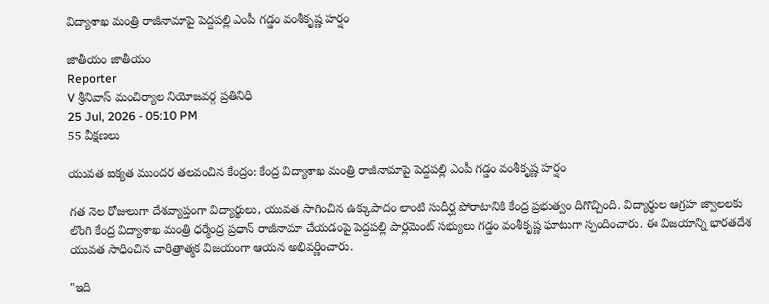విద్యాశాఖ మంత్రి రాజీనామాపై పెద్దపల్లి ఎంపీ గడ్డం వంశీకృష్ణ హర్షం

జాతీయం జాతీయం
Reporter
V శ్రీనివాస్ మంచిర్యాల నియోజవర్గ ప్రతినిధి
25 Jul, 2026 - 05:10 PM
55 వీక్షణలు

యువత ఐక్యత ముందర తలవంచిన కేంద్రం: కేంద్ర విద్యాశాఖ మంత్రి రాజీనామాపై పెద్దపల్లి ఎంపీ గడ్డం వంశీకృష్ణ హర్షం

గత నెల రోజులుగా దేశవ్యాప్తంగా విద్యార్థులు, యువత సాగించిన ఉక్కుపాదం లాంటి సుదీర్ఘ పోరాటానికి కేంద్ర ప్రభుత్వం దిగొచ్చింది. విద్యార్థుల ఆగ్రహ జ్వాలలకు లొంగి కేంద్ర విద్యాశాఖ మంత్రి ధర్మేంద్ర ప్రధాన్ రాజీనామా చేయడంపై పెద్దపల్లి పార్లమెంట్ సభ్యులు గడ్డం వంశీకృష్ణ ఘాటుగా స్పందించారు. ఈ విజయాన్ని భారతదేశ యువత సాధించిన చారిత్రాత్మక విజయంగా ఆయన అభివర్ణించారు.

"ఇది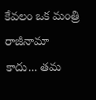కేవలం ఒక మంత్రి రాజీనామా కాదు... తమ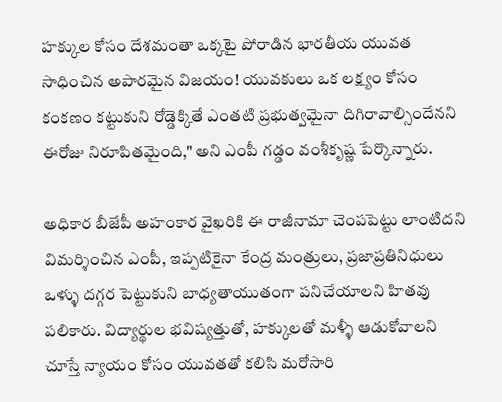హక్కుల కోసం దేశమంతా ఒక్కటై పోరాడిన భారతీయ యువత సాధించిన అపారమైన విజయం! యువకులు ఒక లక్ష్యం కోసం కంకణం కట్టుకుని రోడ్డెక్కితే ఎంతటి ప్రభుత్వమైనా దిగిరావాల్సిందేనని ఈరోజు నిరూపితమైంది," అని ఎంపీ గడ్డం వంశీకృష్ణ పేర్కొన్నారు.

అధికార బీజేపీ అహంకార వైఖరికి ఈ రాజీనామా చెంపపెట్టు లాంటిదని విమర్శించిన ఎంపీ, ఇప్పటికైనా కేంద్ర మంత్రులు, ప్రజాప్రతినిధులు ఒళ్ళు దగ్గర పెట్టుకుని బాధ్యతాయుతంగా పనిచేయాలని హితవు పలికారు. విద్యార్థుల భవిష్యత్తుతో, హక్కులతో మళ్ళీ ఆడుకోవాలని చూస్తే న్యాయం కోసం యువతతో కలిసి మరోసారి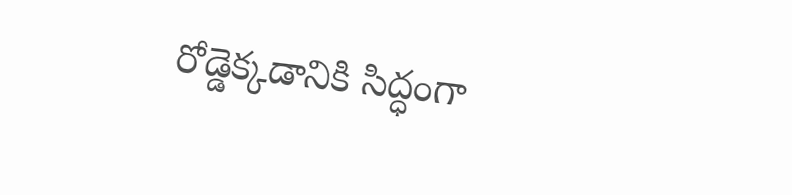రోడ్డెక్కడానికి సిద్ధంగా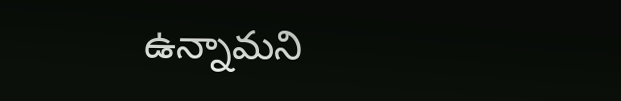ఉన్నామని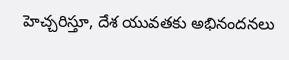హెచ్చరిస్తూ, దేశ యువతకు అభినందనలు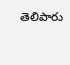తెలిపారు